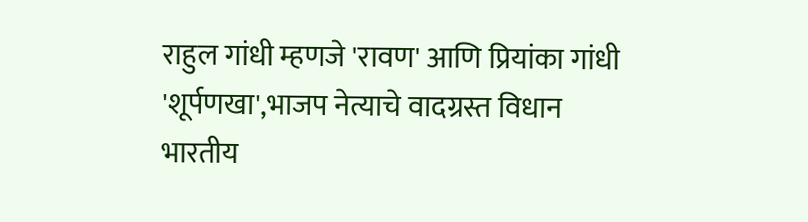राहुल गांधी म्हणजे 'रावण' आणि प्रियांका गांधी 'शूर्पणखा',भाजप नेत्याचे वादग्रस्त विधान
भारतीय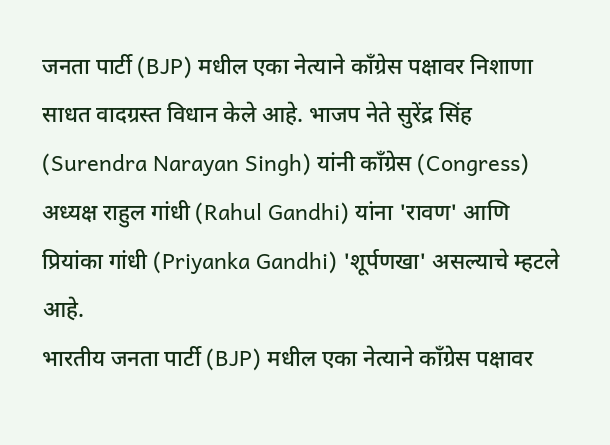जनता पार्टी (BJP) मधील एका नेत्याने काँग्रेस पक्षावर निशाणा साधत वादग्रस्त विधान केले आहे. भाजप नेते सुरेंद्र सिंह (Surendra Narayan Singh) यांनी काँग्रेस (Congress) अध्यक्ष राहुल गांधी (Rahul Gandhi) यांना 'रावण' आणि प्रियांका गांधी (Priyanka Gandhi) 'शूर्पणखा' असल्याचे म्हटले आहे.
भारतीय जनता पार्टी (BJP) मधील एका नेत्याने काँग्रेस पक्षावर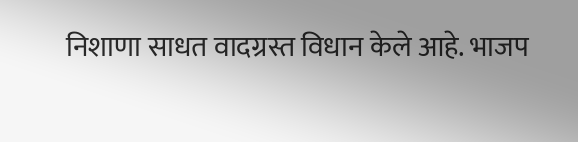निशाणा साधत वादग्रस्त विधान केले आहे. भाजप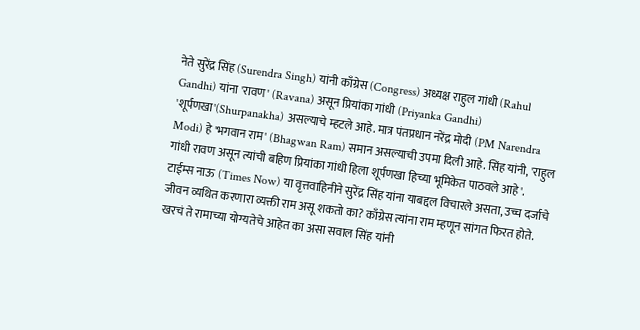नेते सुरेंद्र सिंह (Surendra Singh) यांनी काँग्रेस (Congress) अध्यक्ष राहुल गांधी (Rahul Gandhi) यांना 'रावण' (Ravana) असून प्रियांका गांधी (Priyanka Gandhi) 'शूर्पणखा'(Shurpanakha) असल्याचे म्हटले आहे. मात्र पंतप्रधान नरेंद्र मोदी (PM Narendra Modi) हे 'भगवान राम' (Bhagwan Ram) समान असल्याची उपमा दिली आहे. सिंह यांनी, 'राहुल गांधी रावण असून त्यांची बहिण प्रियांका गांधी हिला शूर्पणखा हिच्या भूमिकेत पाठवले आहे'.
टाईम्स नाऊ (Times Now) या वृत्तवाहिनीने सुरेंद्र सिंह यांना याबद्दल विचारले असता, उच्च दर्जाचे जीवन व्यथित करणारा व्यक्ती राम असू शकतो का? काँग्रेस त्यांना राम म्हणून सांगत फिरत होते. खरचं ते रामाच्या योग्यतेचे आहेत का असा सवाल सिंह यांनी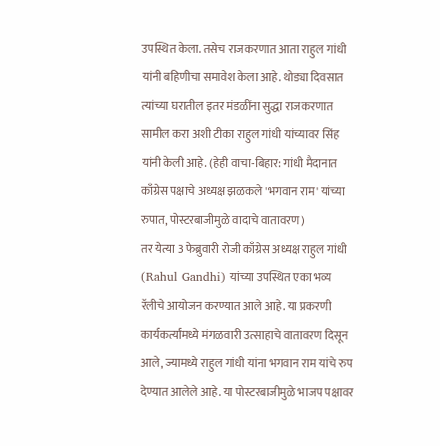उपस्थित केला. तसेच राजकरणात आता राहुल गांधी यांनी बहिणीचा समावेश केला आहे. थोड्या दिवसात त्यांच्या घरातील इतर मंडळींना सुद्धा राजकरणात सामील करा अशी टीका राहुल गांधी यांच्यावर सिंह यांनी केली आहे. (हेही वाचा-बिहार: गांधी मैदानात काँग्रेस पक्षाचे अध्यक्ष झळकले 'भगवान राम' यांच्या रुपात, पोस्टरबाजीमुळे वादाचे वातावरण)
तर येत्या 3 फेब्रुवारी रोजी काँग्रेस अध्यक्ष राहुल गांधी (Rahul Gandhi) यांच्या उपस्थित एका भव्य रॅलीचे आयोजन करण्यात आले आहे. या प्रकरणी कार्यकर्त्यांमध्ये मंगळवारी उत्साहाचे वातावरण दिसून आले, ज्यामध्ये राहुल गांधी यांना भगवान राम यांचे रुप देण्यात आलेले आहे. या पोस्टरबाजीमुळे भाजप पक्षावर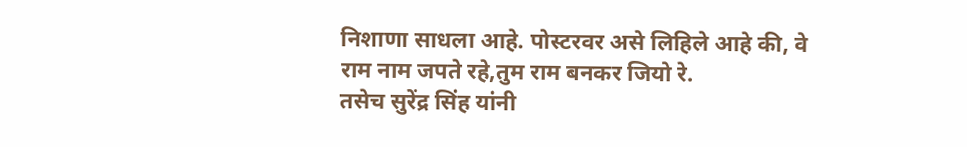निशाणा साधला आहे. पोस्टरवर असे लिहिले आहे की, वे राम नाम जपते रहे,तुम राम बनकर जियो रे.
तसेच सुरेंद्र सिंह यांनी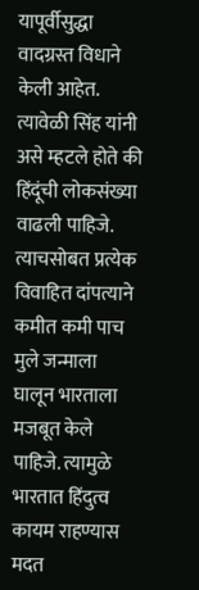यापूर्वीसुद्धा वादग्रस्त विधाने केली आहेत. त्यावेळी सिंह यांनी असे म्हटले होते की हिंदूंची लोकसंख्या वाढली पाहिजे. त्याचसोबत प्रत्येक विवाहित दांपत्याने कमीत कमी पाच मुले जन्माला घालून भारताला मजबूत केले पाहिजे. त्यामुळे भारतात हिंदुत्व कायम राहण्यास मदत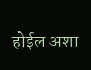होईल अशा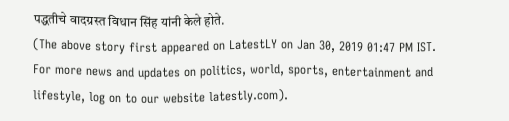पद्धतीचे वादग्रस्त विधान सिंह यांनी केले होते.
(The above story first appeared on LatestLY on Jan 30, 2019 01:47 PM IST. For more news and updates on politics, world, sports, entertainment and lifestyle, log on to our website latestly.com).